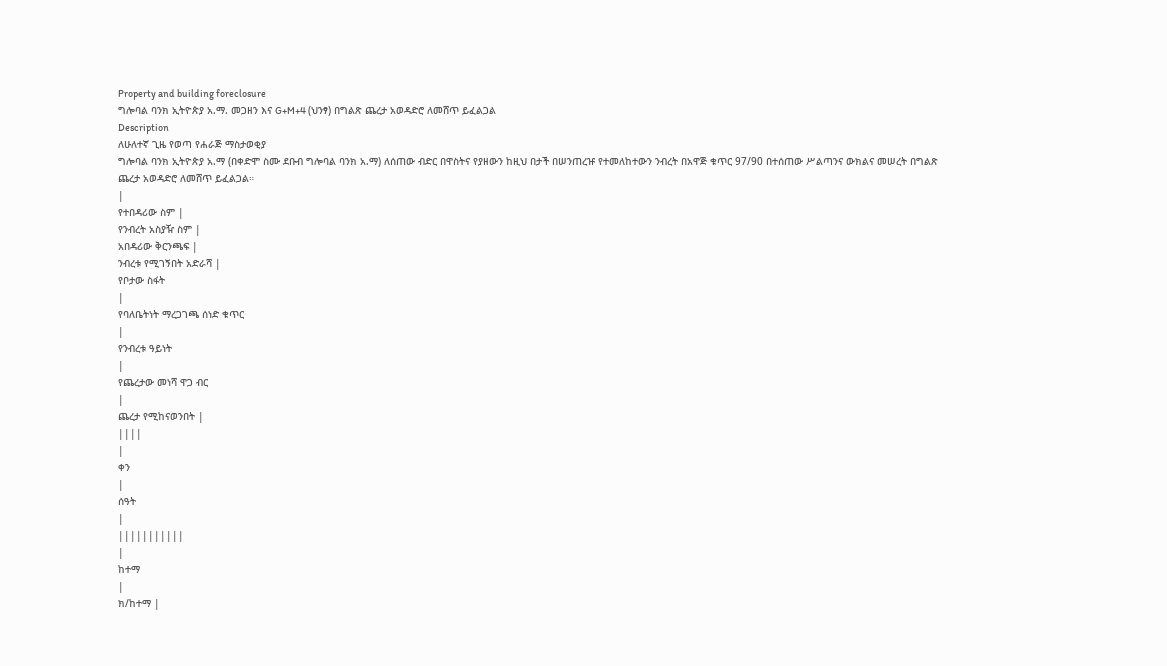Property and building foreclosure
ግሎባል ባንክ ኢትዮጵያ አ.ማ. መጋዘን እና G+M+4 (ህንፃ) በግልጽ ጨረታ አወዳድሮ ለመሸጥ ይፈልጋል
Description
ለሁለተኛ ጊዜ የወጣ የሐራጅ ማስታወቂያ
ግሎባል ባንክ ኢትዮጵያ አ.ማ (በቀድሞ ስሙ ደቡብ ግሎባል ባንክ አ.ማ) ለሰጠው ብድር በዋስትና የያዘውን ከዚህ በታች በሠንጠረዡ የተመለከተውን ንብረት በአዋጅ ቁጥር 97/90 በተሰጠው ሥልጣንና ውክልና መሠረት በግልጽ ጨረታ አወዳድሮ ለመሸጥ ይፈልጋል።
|
የተበዳሪው ስም |
የንብረት አስያዥ ስም |
አበዳሪው ቅርንጫፍ |
ንብረቱ የሚገኝበት አድራሻ |
የቦታው ስፋት
|
የባለቤትነት ማረጋገጫ ሰነድ ቁጥር
|
የንብረቱ ዓይነት
|
የጨረታው መነሻ ዋጋ ብር
|
ጨረታ የሚከናወንበት |
||||
|
ቀን
|
ሰዓት
|
|||||||||||
|
ከተማ
|
ክ/ከተማ |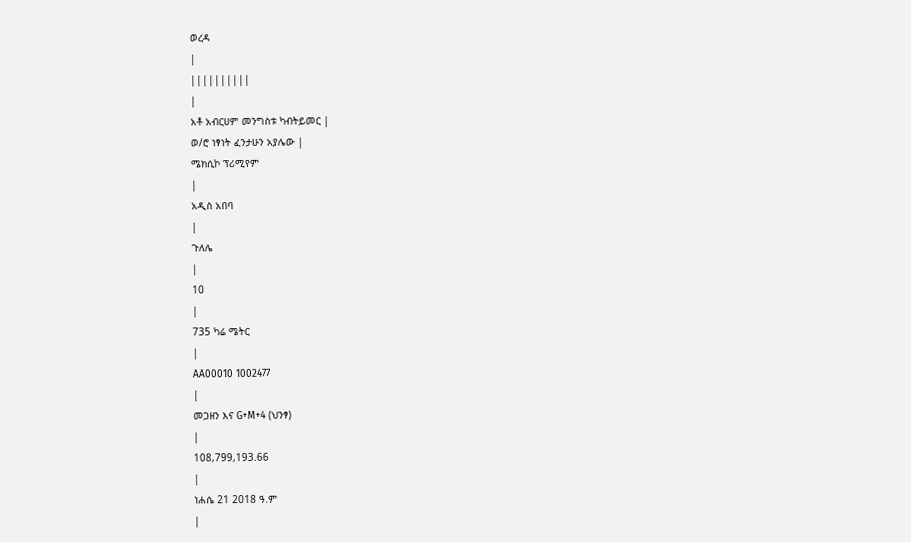ወረዳ
|
||||||||||
|
አቶ አብርሀም መንግስቱ ካብትይመር |
ወ/ሮ ነፃነት ፈንታሁን አያሌው |
ሜክሲኮ ፕሪሚየም
|
አዲስ አበባ
|
ጉለሌ
|
10
|
735 ካሬ ሜትር
|
AA00010 1002477
|
መጋዘን እና G+M+4 (ህንፃ)
|
108,799,193.66
|
ነሐሴ 21 2018 ዓ.ም
|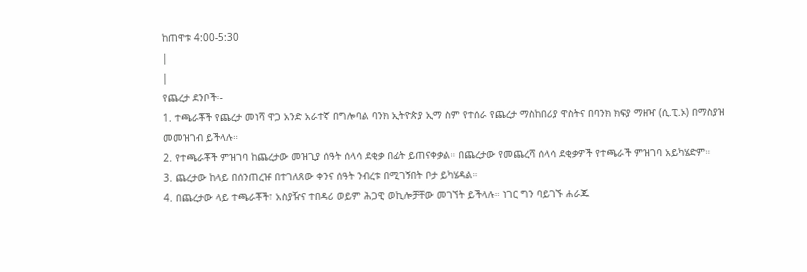ከጠዋቱ 4:00-5:30
|
|
የጨረታ ደንቦች፡-
1. ተጫራቾች የጨረታ መነሻ ዋጋ አንድ አራተኛ በግሎባል ባንክ ኢትዮጵያ ኢማ ስም የተሰራ የጨረታ ማስከበሪያ ዋስትና በባንክ ክፍያ ማዘዣ (ሲ.ፒ.ኦ) በማስያዝ መመዝገብ ይችላሉ።
2. የተጫራቾች ምዝገባ ከጨረታው መዝጊያ ሰዓት ሰላሳ ደቂቃ በፊት ይጠናቀቃል። በጨረታው የመጨረሻ ሰላሳ ደቂቃዎች የተጫራች ምዝገባ አይካሄድም።
3. ጨረታው ከላይ በሰንጠረዡ በተገለጸው ቀንና ሰዓት ንብረቱ በሚገኝበት ቦታ ይካሄዳል።
4. በጨረታው ላይ ተጫራቾች፣ አስያዥና ተበዳሪ ወይም ሕጋዊ ወኪሎቻቸው መገኘት ይችላሉ። ነገር ግን ባይገኙ ሐራጁ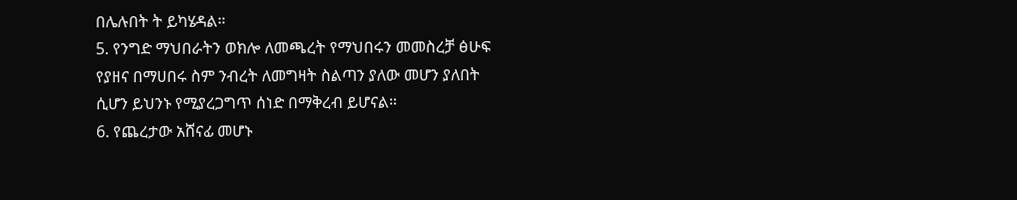በሌሉበት ት ይካሄዳል።
5. የንግድ ማህበራትን ወክሎ ለመጫረት የማህበሩን መመስረቻ ፅሁፍ የያዘና በማሀበሩ ስም ንብረት ለመግዛት ስልጣን ያለው መሆን ያለበት ሲሆን ይህንኑ የሚያረጋግጥ ሰነድ በማቅረብ ይሆናል።
6. የጨረታው አሸናፊ መሆኑ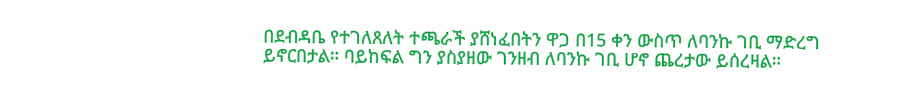በደብዳቤ የተገለጸለት ተጫራች ያሸነፈበትን ዋጋ በ15 ቀን ውስጥ ለባንኩ ገቢ ማድረግ ይኖርበታል። ባይከፍል ግን ያስያዘው ገንዘብ ለባንኩ ገቢ ሆኖ ጨረታው ይሰረዛል።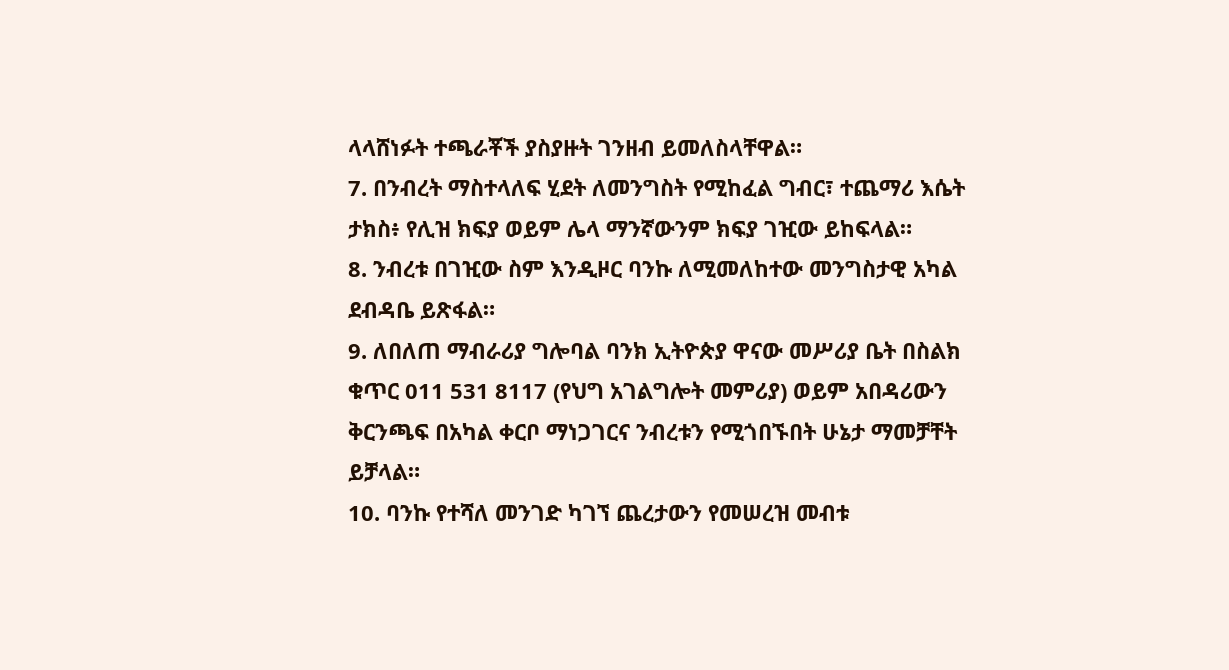ላላሸነፉት ተጫራቾች ያስያዙት ገንዘብ ይመለስላቸዋል።
7. በንብረት ማስተላለፍ ሂደት ለመንግስት የሚከፈል ግብር፣ ተጨማሪ እሴት ታክስ፥ የሊዝ ክፍያ ወይም ሌላ ማንኛውንም ክፍያ ገዢው ይከፍላል።
8. ንብረቱ በገዢው ስም እንዲዞር ባንኩ ለሚመለከተው መንግስታዊ አካል ደብዳቤ ይጽፋል።
9. ለበለጠ ማብራሪያ ግሎባል ባንክ ኢትዮጵያ ዋናው መሥሪያ ቤት በስልክ ቁጥር 011 531 8117 (የህግ አገልግሎት መምሪያ) ወይም አበዳሪውን ቅርንጫፍ በአካል ቀርቦ ማነጋገርና ንብረቱን የሚጎበኙበት ሁኔታ ማመቻቸት ይቻላል።
10. ባንኩ የተሻለ መንገድ ካገኘ ጨረታውን የመሠረዝ መብቱ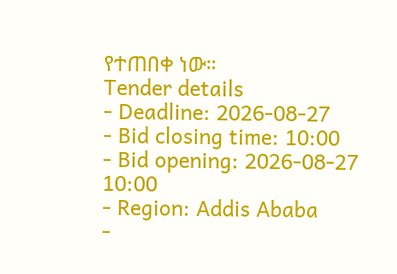የተጠበቀ ነው።
Tender details
- Deadline: 2026-08-27
- Bid closing time: 10:00
- Bid opening: 2026-08-27 10:00
- Region: Addis Ababa
-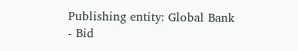Publishing entity: Global Bank
- Bid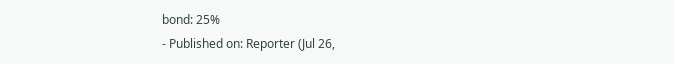bond: 25%
- Published on: Reporter (Jul 26,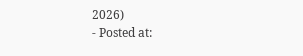2026)
- Posted at: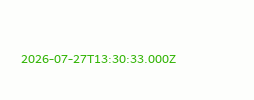2026-07-27T13:30:33.000Z